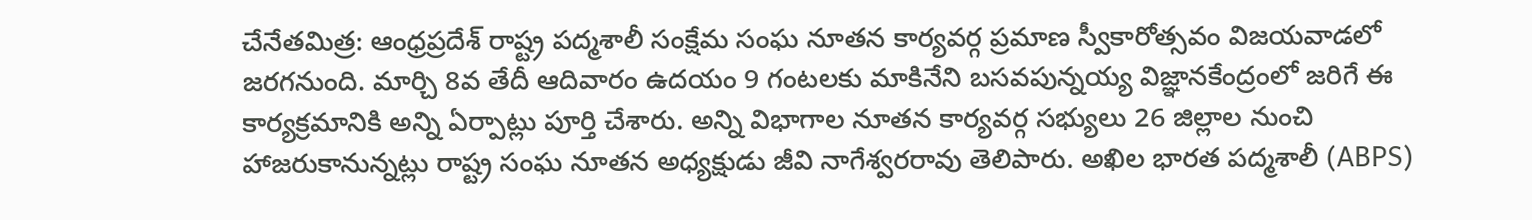చేనేతమిత్ర: ఆంధ్రప్రదేశ్ రాష్ట్ర పద్మశాలీ సంక్షేమ సంఘ నూతన కార్యవర్గ ప్రమాణ స్వీకారోత్సవం విజయవాడలో జరగనుంది. మార్చి 8వ తేదీ ఆదివారం ఉదయం 9 గంటలకు మాకినేని బసవపున్నయ్య విజ్ఞానకేంద్రంలో జరిగే ఈ కార్యక్రమానికి అన్ని ఏర్పాట్లు పూర్తి చేశారు. అన్ని విభాగాల నూతన కార్యవర్గ సభ్యులు 26 జిల్లాల నుంచి హాజరుకానున్నట్లు రాష్ట్ర సంఘ నూతన అధ్యక్షుడు జీవి నాగేశ్వరరావు తెలిపారు. అఖిల భారత పద్మశాలీ (ABPS)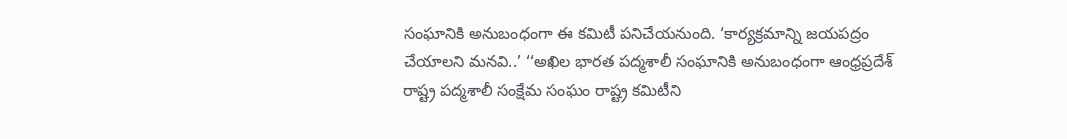సంఘానికి అనుబంధంగా ఈ కమిటీ పనిచేయనుంది. ‘కార్యక్రమాన్ని జయపద్రం చేయాలని మనవి..’ ‘‘అఖిల భారత పద్మశాలీ సంఘానికి అనుబంధంగా ఆంధ్రప్రదేశ్ రాష్ట్ర పద్మశాలీ సంక్షేమ సంఘం రాష్ట్ర కమిటీని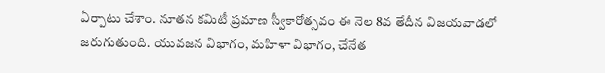ఏర్పాటు చేశాం. నూతన కమిటీ ప్రమాణ స్వీకారోత్సవం ఈ నెల 8వ తేదీన విజయవాడలో జరుగుతుంది. యువజన విభాగం, మహిళా విభాగం, చేనేత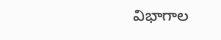విభాగాల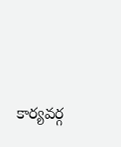కార్యవర్గ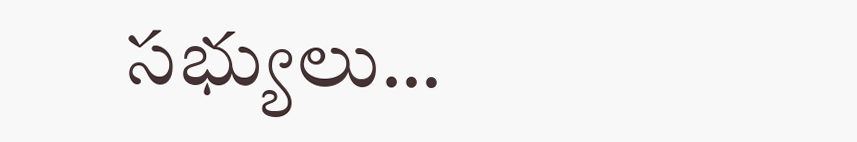సభ్యులు…